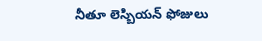నీతూ లెస్బియన్ ఫోజులు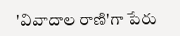'వివాదాల రాణి'గా పేరు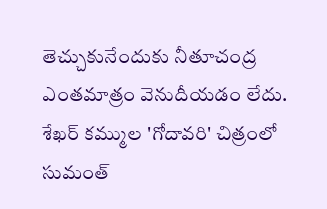తెచ్చుకునేందుకు నీతూచంద్ర ఎంతమాత్రం వెనుదీయడం లేదు. శేఖర్ కమ్ముల 'గోదావరి' చిత్రంలో సుమంత్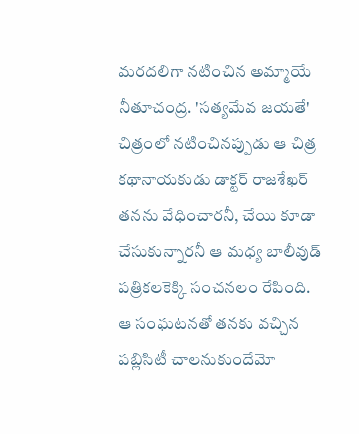మరదలిగా నటించిన అమ్మాయే నీతూచంద్ర. 'సత్యమేవ జయతే' చిత్రంలో నటించినప్పుడు ఆ చిత్ర కథానాయకుడు డాక్టర్ రాజశేఖర్ తనను వేధించారనీ, చేయి కూడా చేసుకున్నారనీ ఆ మధ్య బాలీవుడ్ పత్రికలకెక్కి సంచనలం రేపింది. ఆ సంఘటనతో తనకు వచ్చిన పబ్లిసిటీ చాలనుకుందేమో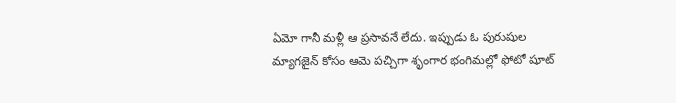ఏమో గానీ మళ్లీ ఆ ప్రసావనే లేదు. ఇప్పుడు ఓ పురుషుల మ్యాగజైన్ కోసం ఆమె పచ్చిగా శృంగార భంగిమల్లో ఫోటో షూట్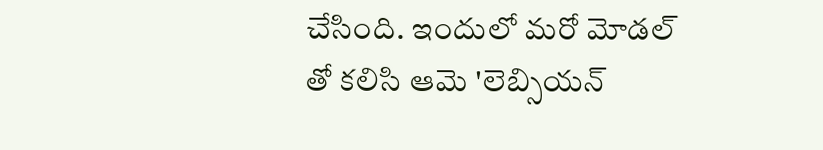చేసింది. ఇందులో మరో మోడల్ తో కలిసి ఆమె 'లెబ్సియన్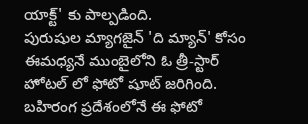యాక్ట్' కు పాల్పడింది.
పురుషుల మ్యాగజైన్ 'ది మ్యాన్' కోసం ఈమధ్యనే ముంబైలోని ఓ త్రీ-స్టార్ హోటల్ లో ఫోటో షూట్ జరిగింది. బహిరంగ ప్రదేశంలోనే ఈ ఫోటో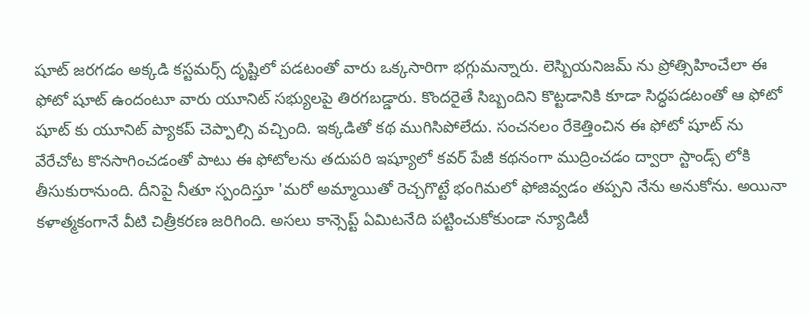షూట్ జరగడం అక్కడి కస్టమర్స్ దృష్టిలో పడటంతో వారు ఒక్కసారిగా భగ్గుమన్నారు. లెస్బియనిజమ్ ను ప్రోత్సిహించేలా ఈ ఫోటో షూట్ ఉందంటూ వారు యూనిట్ సభ్యులపై తిరగబడ్డారు. కొందరైతే సిబ్బందిని కొట్టడానికి కూడా సిద్ధపడటంతో ఆ ఫోటో షూట్ కు యూనిట్ ప్యాకప్ చెప్పాల్సి వచ్చింది. ఇక్కడితో కథ ముగిసిపోలేదు. సంచనలం రేకెత్తించిన ఈ ఫోటో షూట్ ను వేరేచోట కొనసాగించడంతో పాటు ఈ ఫోటోలను తదుపరి ఇష్యూలో కవర్ పేజీ కథనంగా ముద్రించడం ద్వారా స్టాండ్స్ లోకి తీసుకురానుంది. దీనిపై నీతూ స్పందిస్తూ 'మరో అమ్మాయితో రెచ్చగొట్టే భంగిమలో ఫోజివ్వడం తప్పని నేను అనుకోను. అయినా కళాత్మకంగానే వీటి చిత్రీకరణ జరిగింది. అసలు కాన్సెప్ట్ ఏమిటనేది పట్టించుకోకుండా న్యూడిటీ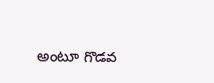అంటూ గొడవ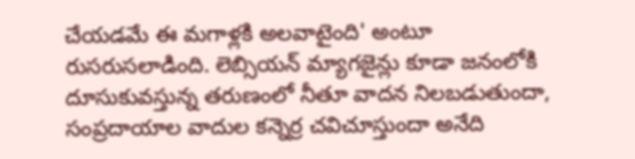చేయడమే ఈ మగాళ్లకి అలవాటైంది' అంటూ రుసరుసలాడింది. లెబ్సియన్ మ్యాగజైన్లు కూడా జనంలోకి దూసుకువస్తున్న తరుణంలో నీతూ వాదన నిలబడుతుందా, సంప్రదాయాల వాదుల కన్నెర్ర చవిచూస్తుందా అనేది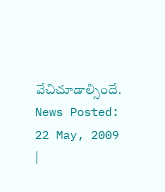వేచిచూడాల్సిందే.
News Posted: 22 May, 2009
|